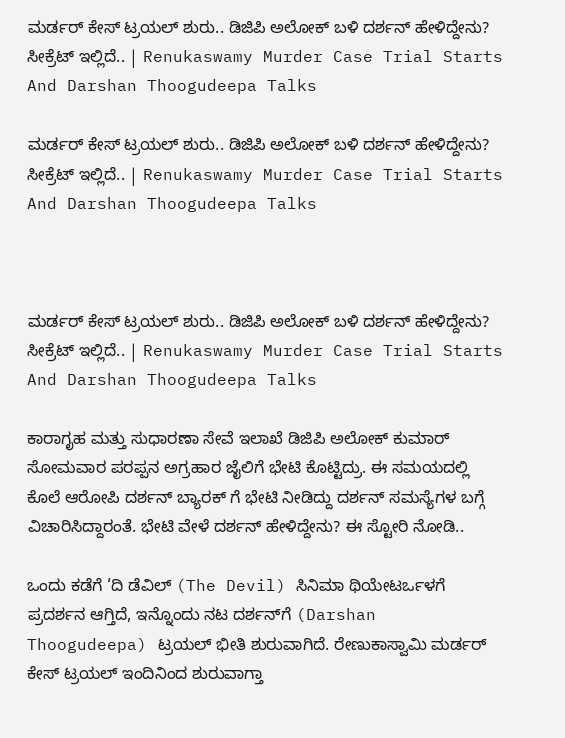ಮರ್ಡರ್ ಕೇಸ್ ಟ್ರಯಲ್ ಶುರು.. ಡಿಜಿಪಿ ಅಲೋಕ್ ಬಳಿ ದರ್ಶನ್ ಹೇಳಿದ್ದೇನು? ಸೀಕ್ರೆಟ್ ಇಲ್ಲಿದೆ.. | Renukaswamy Murder Case Trial Starts And Darshan Thoogudeepa Talks

ಮರ್ಡರ್ ಕೇಸ್ ಟ್ರಯಲ್ ಶುರು.. ಡಿಜಿಪಿ ಅಲೋಕ್ ಬಳಿ ದರ್ಶನ್ ಹೇಳಿದ್ದೇನು? ಸೀಕ್ರೆಟ್ ಇಲ್ಲಿದೆ.. | Renukaswamy Murder Case Trial Starts And Darshan Thoogudeepa Talks



ಮರ್ಡರ್ ಕೇಸ್ ಟ್ರಯಲ್ ಶುರು.. ಡಿಜಿಪಿ ಅಲೋಕ್ ಬಳಿ ದರ್ಶನ್ ಹೇಳಿದ್ದೇನು? ಸೀಕ್ರೆಟ್ ಇಲ್ಲಿದೆ.. | Renukaswamy Murder Case Trial Starts And Darshan Thoogudeepa Talks

ಕಾರಾಗೃಹ ಮತ್ತು ಸುಧಾರಣಾ ಸೇವೆ ಇಲಾಖೆ ಡಿಜಿಪಿ ಅಲೋಕ್ ಕುಮಾರ್ ಸೋಮವಾರ ಪರಪ್ಪನ ಅಗ್ರಹಾರ ಜೈಲಿಗೆ ಭೇಟಿ ಕೊಟ್ಟಿದ್ರು. ಈ ಸಮಯದಲ್ಲಿ ಕೊಲೆ ಆರೋಪಿ ದರ್ಶನ್ ಬ್ಯಾರಕ್ ಗೆ ಭೇಟಿ ನೀಡಿದ್ದು ದರ್ಶನ್ ಸಮಸ್ಯೆಗಳ ಬಗ್ಗೆ ವಿಚಾರಿಸಿದ್ದಾರಂತೆ. ಭೇಟಿ ವೇಳೆ ದರ್ಶನ್ ಹೇಳಿದ್ದೇನು? ಈ ಸ್ಟೋರಿ ನೋಡಿ..

ಒಂದು ಕಡೆಗೆ ‘ದಿ ಡೆವಿಲ್ (The Devil) ಸಿನಿಮಾ ಥಿಯೇಟರ್ಒಳಗೆ ಪ್ರದರ್ಶನ ಆಗ್ತಿದೆ, ಇನ್ನೊಂದು ನಟ ದರ್ಶನ್‌ಗೆ (Darshan Thoogudeepa) ಟ್ರಯಲ್ ಭೀತಿ ಶುರುವಾಗಿದೆ. ರೇಣುಕಾಸ್ವಾಮಿ ಮರ್ಡರ್ ಕೇಸ್ ಟ್ರಯಲ್ ಇಂದಿನಿಂದ ಶುರುವಾಗ್ತಾ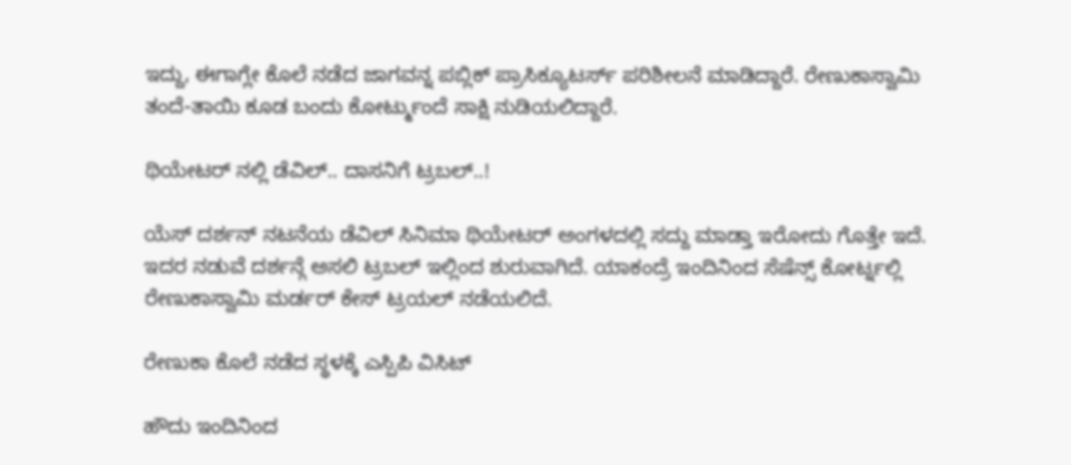ಇದ್ದು, ಈಗಾಗ್ಲೇ ಕೊಲೆ ನಡೆದ ಜಾಗವನ್ನ ಪಬ್ಲಿಕ್ ಪ್ರಾಸಿಕ್ಯೂಟರ್ಸ್ ಪರಿಶೀಲನೆ ಮಾಡಿದ್ದಾರೆ. ರೇಣುಕಾಸ್ವಾಮಿ ತಂದೆ-ತಾಯಿ ಕೂಡ ಬಂದು ಕೋರ್ಟ್ಮುಂದೆ ಸಾಕ್ಷಿ ನುಡಿಯಲಿದ್ದಾರೆ.

ಥಿಯೇಟರ್ ನಲ್ಲಿ ಡೆವಿಲ್.. ದಾಸನಿಗೆ ಟ್ರಬಲ್..!

ಯೆಸ್ ದರ್ಶನ್ ನಟನೆಯ ಡೆವಿಲ್ ಸಿನಿಮಾ ಥಿಯೇಟರ್ ಅಂಗಳದಲ್ಲಿ ಸದ್ದು ಮಾಡ್ತಾ ಇರೋದು ಗೊತ್ತೇ ಇದೆ. ಇದರ ನಡುವೆ ದರ್ಶನ್ಗೆ ಅಸಲಿ ಟ್ರಬಲ್ ಇಲ್ಲಿಂದ ಶುರುವಾಗಿದೆ. ಯಾಕಂದ್ರೆ ಇಂದಿನಿಂದ ಸೆಷೆನ್ಸ್ ಕೋರ್ಟ್ನಲ್ಲಿ ರೇಣುಕಾಸ್ವಾಮಿ ಮರ್ಡರ್ ಕೇಸ್ ಟ್ರಯಲ್ ನಡೆಯಲಿದೆ.

ರೇಣುಕಾ ಕೊಲೆ ನಡೆದ ಸ್ಥಳಕ್ಕೆ ಎಸ್ಪಿಪಿ ವಿಸಿಟ್

ಹೌದು ಇಂದಿನಿಂದ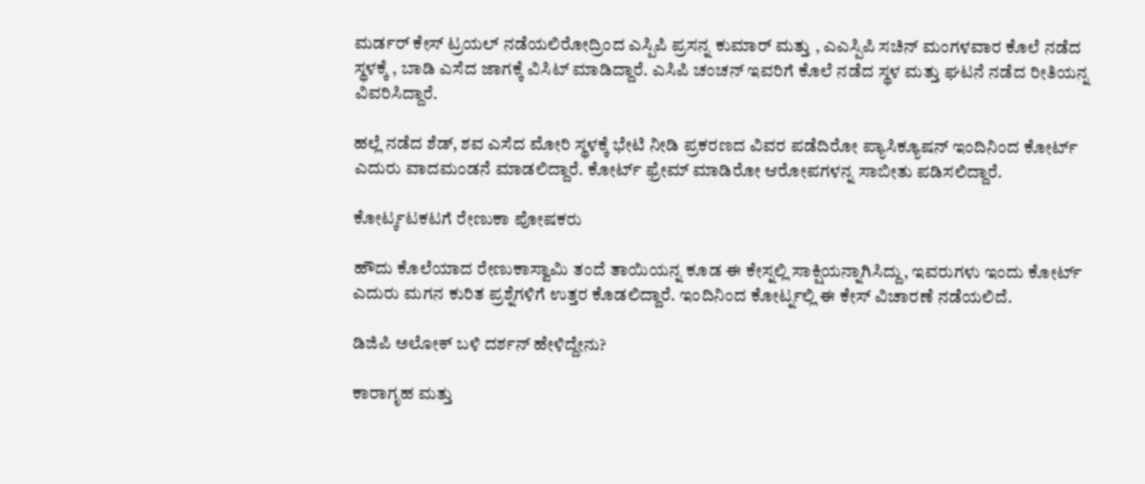ಮರ್ಡರ್ ಕೇಸ್ ಟ್ರಯಲ್ ನಡೆಯಲಿರೋದ್ರಿಂದ ಎಸ್ಪಿಪಿ ಪ್ರಸನ್ನ ಕುಮಾರ್ ಮತ್ತು , ಎಎಸ್ಪಿಪಿ ಸಚಿನ್ ಮಂಗಳವಾರ ಕೊಲೆ ನಡೆದ ಸ್ಥಳಕ್ಕೆ , ಬಾಡಿ ಎಸೆದ ಜಾಗಕ್ಕೆ ವಿಸಿಟ್ ಮಾಡಿದ್ದಾರೆ. ಎಸಿಪಿ ಚಂಚನ್ ಇವರಿಗೆ ಕೊಲೆ ನಡೆದ ಸ್ಥಳ ಮತ್ತು ಘಟನೆ ನಡೆದ ರೀತಿಯನ್ನ ವಿವರಿಸಿದ್ದಾರೆ.

ಹಲ್ಲೆ ನಡೆದ ಶೆಡ್, ಶವ ಎಸೆದ ಮೋರಿ ಸ್ಥಳಕ್ಕೆ ಭೇಟಿ ನೀಡಿ ಪ್ರಕರಣದ ವಿವರ ಪಡೆದಿರೋ ಪ್ಯಾಸಿಕ್ಯೂಷನ್ ಇಂದಿನಿಂದ ಕೋರ್ಟ್ ಎದುರು ವಾದಮಂಡನೆ ಮಾಡಲಿದ್ದಾರೆ. ಕೋರ್ಟ್ ಫ್ರೇಮ್ ಮಾಡಿರೋ ಆರೋಪಗಳನ್ನ ಸಾಬೀತು ಪಡಿಸಲಿದ್ದಾರೆ.

ಕೋರ್ಟ್ಕಟಕಟಗೆ ರೇಣುಕಾ ಪೋಷಕರು

ಹೌದು ಕೊಲೆಯಾದ ರೇಣುಕಾಸ್ವಾಮಿ ತಂದೆ ತಾಯಿಯನ್ನ ಕೂಡ ಈ ಕೇಸ್ನಲ್ಲಿ ಸಾಕ್ಷಿಯನ್ನಾಗಿಸಿದ್ದು, ಇವರುಗಳು ಇಂದು ಕೋರ್ಟ್ ಎದುರು ಮಗನ ಕುರಿತ ಪ್ರಶ್ನೆಗಳಿಗೆ ಉತ್ತರ ಕೊಡಲಿದ್ದಾರೆ. ಇಂದಿನಿಂದ ಕೋರ್ಟ್ನಲ್ಲಿ ಈ ಕೇಸ್ ವಿಚಾರಣೆ ನಡೆಯಲಿದೆ.

ಡಿಜಿಪಿ ಅಲೋಕ್ ಬಳಿ ದರ್ಶನ್ ಹೇಳಿದ್ದೇನು?

ಕಾರಾಗೃಹ ಮತ್ತು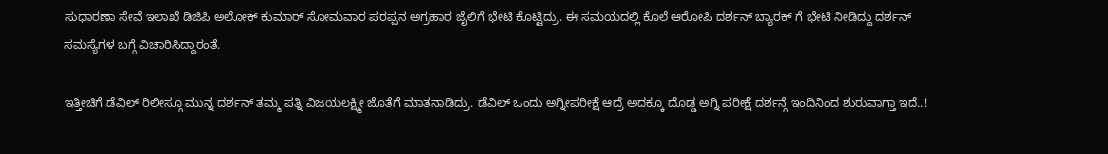ಸುಧಾರಣಾ ಸೇವೆ ಇಲಾಖೆ ಡಿಜಿಪಿ ಅಲೋಕ್ ಕುಮಾರ್ ಸೋಮವಾರ ಪರಪ್ಪನ ಅಗ್ರಹಾರ ಜೈಲಿಗೆ ಭೇಟಿ ಕೊಟ್ಟಿದ್ರು. ಈ ಸಮಯದಲ್ಲಿ ಕೊಲೆ ಆರೋಪಿ ದರ್ಶನ್ ಬ್ಯಾರಕ್ ಗೆ ಭೇಟಿ ನೀಡಿದ್ದು ದರ್ಶನ್ ಸಮಸ್ಯೆಗಳ ಬಗ್ಗೆ ವಿಚಾರಿಸಿದ್ದಾರಂತೆ.

ಇತ್ತೀಚಿಗೆ ಡೆವಿಲ್ ರಿಲೀಸ್ಗೂ ಮುನ್ನ ದರ್ಶನ್ ತಮ್ಮ ಪತ್ನಿ ವಿಜಯಲಕ್ಷ್ಮೀ ಜೊತೆಗೆ ಮಾತನಾಡಿದ್ರು. ಡೆವಿಲ್ ಒಂದು ಅಗ್ನೀಪರೀಕ್ಷೆ ಆದ್ರೆ ಅದಕ್ಕೂ ದೊಡ್ಡ ಅಗ್ನಿ ಪರೀಕ್ಷೆ ದರ್ಶನ್ಗೆ ಇಂದಿನಿಂದ ಶುರುವಾಗ್ತಾ ಇದೆ..!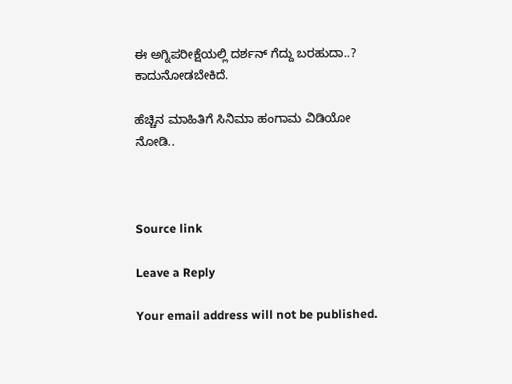ಈ ಅಗ್ನಿಪರೀಕ್ಷೆಯಲ್ಲಿ ದರ್ಶನ್ ಗೆದ್ದು ಬರಹುದಾ..? ಕಾದುನೋಡಬೇಕಿದೆ.

ಹೆಚ್ಚಿನ ಮಾಹಿತಿಗೆ ಸಿನಿಮಾ ಹಂಗಾಮ ವಿಡಿಯೋ ನೋಡಿ..



Source link

Leave a Reply

Your email address will not be published.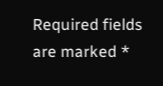Required fields are marked *